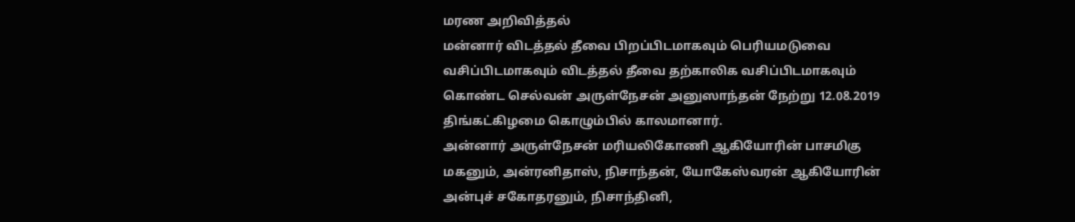மரண அறிவித்தல்
மன்னார் விடத்தல் தீவை பிறப்பிடமாகவும் பெரியமடுவை வசிப்பிடமாகவும் விடத்தல் தீவை தற்காலிக வசிப்பிடமாகவும் கொண்ட செல்வன் அருள்நேசன் அனுஸாந்தன் நேற்று 12.08.2019 திங்கட்கிழமை கொழும்பில் காலமானார்.
அன்னார் அருள்நேசன் மரியலிகோணி ஆகியோரின் பாசமிகு மகனும், அன்ரனிதாஸ், நிசாந்தன், யோகேஸ்வரன் ஆகியோரின் அன்புச் சகோதரனும், நிசாந்தினி,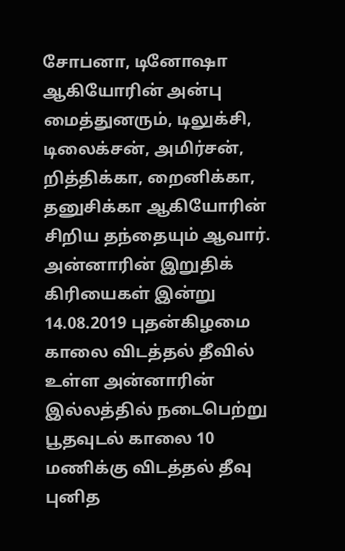சோபனா, டினோஷா ஆகியோரின் அன்பு மைத்துனரும், டிலுக்சி, டிலைக்சன், அமிர்சன், றித்திக்கா, றைனிக்கா, தனுசிக்கா ஆகியோரின் சிறிய தந்தையும் ஆவார். அன்னாரின் இறுதிக் கிரியைகள் இன்று 14.08.2019 புதன்கிழமை காலை விடத்தல் தீவில் உள்ள அன்னாரின் இல்லத்தில் நடைபெற்று பூதவுடல் காலை 10 மணிக்கு விடத்தல் தீவு புனித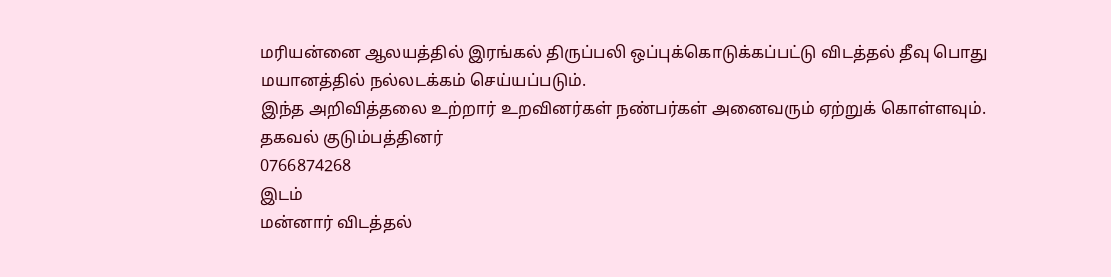மரியன்னை ஆலயத்தில் இரங்கல் திருப்பலி ஒப்புக்கொடுக்கப்பட்டு விடத்தல் தீவு பொது மயானத்தில் நல்லடக்கம் செய்யப்படும்.
இந்த அறிவித்தலை உற்றார் உறவினர்கள் நண்பர்கள் அனைவரும் ஏற்றுக் கொள்ளவும்.
தகவல் குடும்பத்தினர்
0766874268
இடம்
மன்னார் விடத்தல்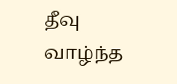தீவு
வாழ்ந்த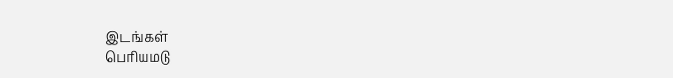இடங்கள்
பெரியமடு